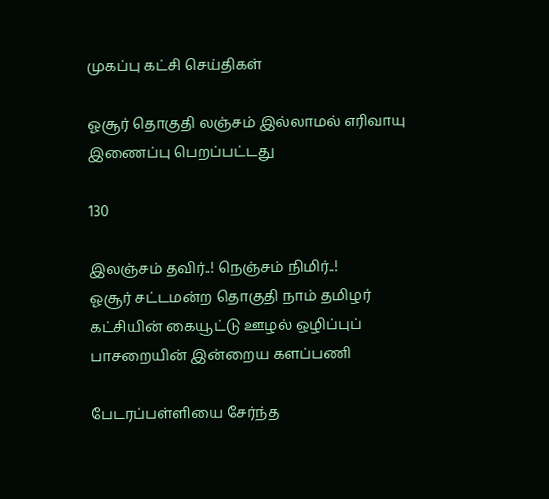முகப்பு கட்சி செய்திகள்

ஓசூர் தொகுதி லஞ்சம் இல்லாமல் எரிவாயு இணைப்பு பெறப்பட்டது

130

இலஞ்சம் தவிர்..! நெஞ்சம் நிமிர்..!
ஓசூர் சட்டமன்ற தொகுதி நாம் தமிழர் கட்சியின் கையூட்டு ஊழல் ஒழிப்புப் பாசறையின் இன்றைய களப்பணி

பேடரப்பள்ளியை சேர்ந்த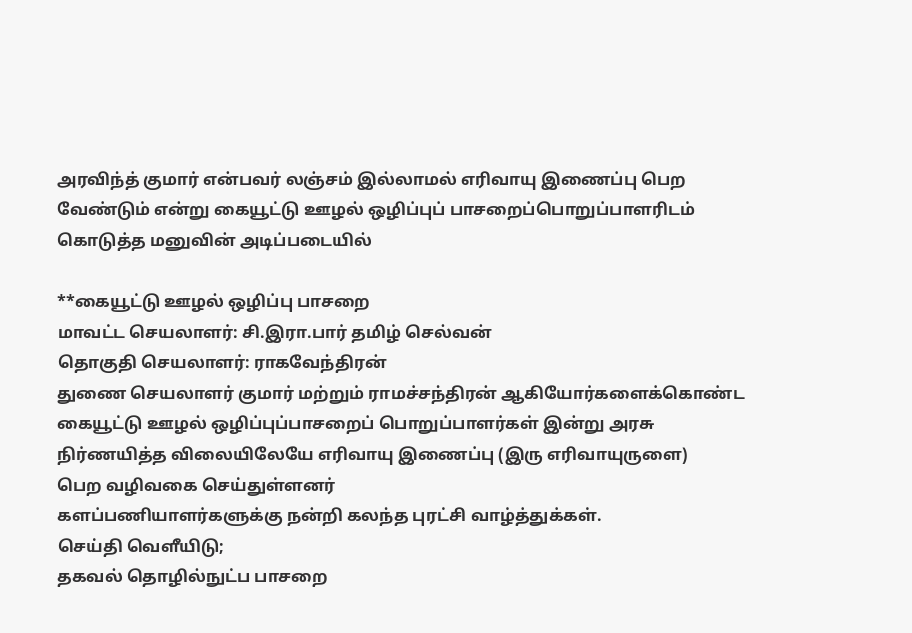அரவிந்த் குமார் என்பவர் லஞ்சம் இல்லாமல் எரிவாயு இணைப்பு பெற வேண்டும் என்று கையூட்டு ஊழல் ஒழிப்புப் பாசறைப்பொறுப்பாளரிடம் கொடுத்த மனுவின் அடிப்படையில்

**கையூட்டு ஊழல் ஒழிப்பு பாசறை
மாவட்ட செயலாளர்: சி.இரா.பார் தமிழ் செல்வன்
தொகுதி செயலாளர்: ராகவேந்திரன்
துணை செயலாளர் குமார் மற்றும் ராமச்சந்திரன் ஆகியோர்களைக்கொண்ட கையூட்டு ஊழல் ஒழிப்புப்பாசறைப் பொறுப்பாளர்கள் இன்று அரசு நிர்ணயித்த விலையிலேயே எரிவாயு இணைப்பு (இரு எரிவாயுருளை)
பெற வழிவகை செய்துள்ளனர்
களப்பணியாளர்களுக்கு நன்றி கலந்த புரட்சி வாழ்த்துக்கள்.
செய்தி வெளீயிடு;
தகவல் தொழில்நுட்ப பாசறை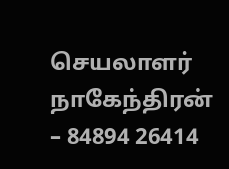செயலாளர்
நாகேந்திரன் – 84894 26414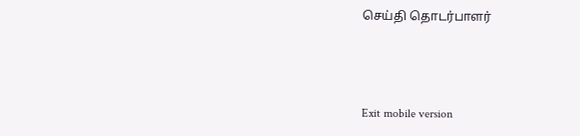செய்தி தொடர்பாளர்



Exit mobile version